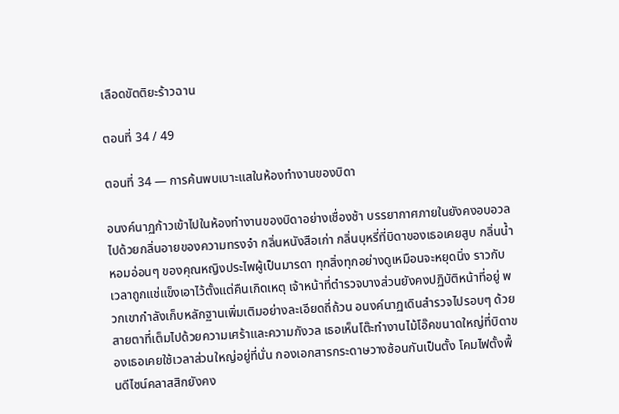เลือดขัตติยะร้าวฉาน

ตอนที่ 34 / 49

ตอนที่ 34 — การค้นพบเบาะแสในห้องทำงานของบิดา

อนงค์นาฏก้าวเข้าไปในห้องทำงานของบิดาอย่างเชื่องช้า บรรยากาศภายในยังคงอบอวลไปด้วยกลิ่นอายของความทรงจำ กลิ่นหนังสือเก่า กลิ่นบุหรี่ที่บิดาของเธอเคยสูบ กลิ่นน้ำหอมอ่อนๆ ของคุณหญิงประไพผู้เป็นมารดา ทุกสิ่งทุกอย่างดูเหมือนจะหยุดนิ่ง ราวกับเวลาถูกแช่แข็งเอาไว้ตั้งแต่คืนเกิดเหตุ เจ้าหน้าที่ตำรวจบางส่วนยังคงปฏิบัติหน้าที่อยู่ พวกเขากำลังเก็บหลักฐานเพิ่มเติมอย่างละเอียดถี่ถ้วน อนงค์นาฏเดินสำรวจไปรอบๆ ด้วยสายตาที่เต็มไปด้วยความเศร้าและความกังวล เธอเห็นโต๊ะทำงานไม้โอ๊คขนาดใหญ่ที่บิดาของเธอเคยใช้เวลาส่วนใหญ่อยู่ที่นั่น กองเอกสารกระดาษวางซ้อนกันเป็นตั้ง โคมไฟตั้งพื้นดีไซน์คลาสสิกยังคง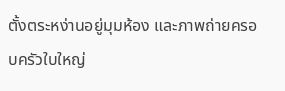ตั้งตระหง่านอยู่มุมห้อง และภาพถ่ายครอบครัวใบใหญ่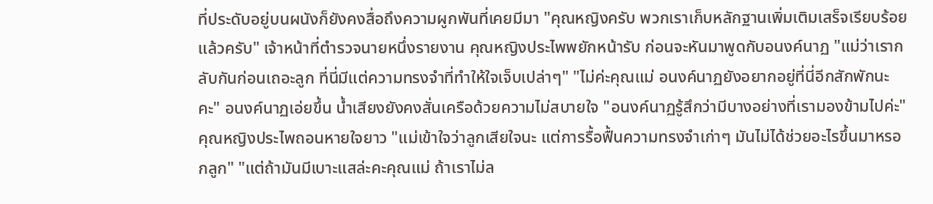ที่ประดับอยู่บนผนังก็ยังคงสื่อถึงความผูกพันที่เคยมีมา "คุณหญิงครับ พวกเราเก็บหลักฐานเพิ่มเติมเสร็จเรียบร้อยแล้วครับ" เจ้าหน้าที่ตำรวจนายหนึ่งรายงาน คุณหญิงประไพพยักหน้ารับ ก่อนจะหันมาพูดกับอนงค์นาฏ "แม่ว่าเรากลับกันก่อนเถอะลูก ที่นี่มีแต่ความทรงจำที่ทำให้ใจเจ็บเปล่าๆ" "ไม่ค่ะคุณแม่ อนงค์นาฏยังอยากอยู่ที่นี่อีกสักพักนะคะ" อนงค์นาฏเอ่ยขึ้น น้ำเสียงยังคงสั่นเครือด้วยความไม่สบายใจ "อนงค์นาฏรู้สึกว่ามีบางอย่างที่เรามองข้ามไปค่ะ" คุณหญิงประไพถอนหายใจยาว "แม่เข้าใจว่าลูกเสียใจนะ แต่การรื้อฟื้นความทรงจำเก่าๆ มันไม่ได้ช่วยอะไรขึ้นมาหรอกลูก" "แต่ถ้ามันมีเบาะแสล่ะคะคุณแม่ ถ้าเราไม่ล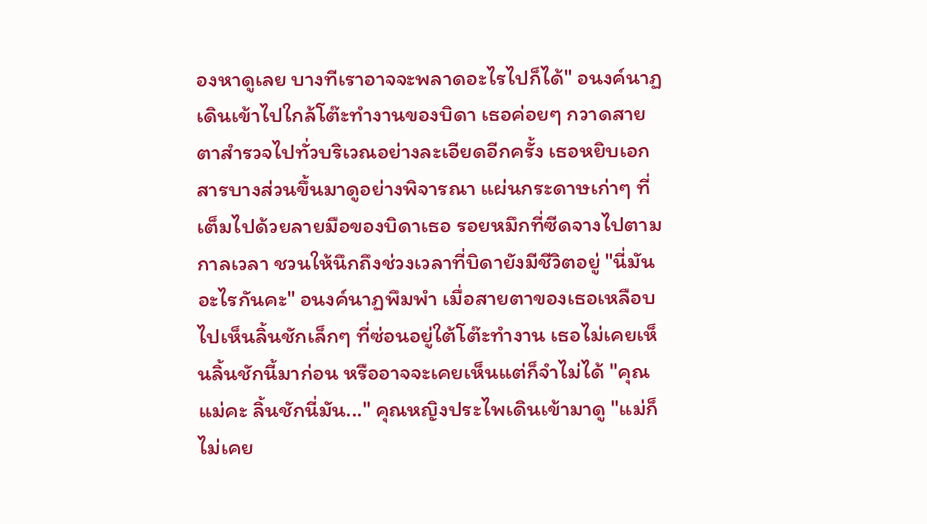องหาดูเลย บางทีเราอาจจะพลาดอะไรไปก็ได้" อนงค์นาฏเดินเข้าไปใกล้โต๊ะทำงานของบิดา เธอค่อยๆ กวาดสายตาสำรวจไปทั่วบริเวณอย่างละเอียดอีกครั้ง เธอหยิบเอกสารบางส่วนขึ้นมาดูอย่างพิจารณา แผ่นกระดาษเก่าๆ ที่เต็มไปด้วยลายมือของบิดาเธอ รอยหมึกที่ซีดจางไปตามกาลเวลา ชวนให้นึกถึงช่วงเวลาที่บิดายังมีชีวิตอยู่ "นี่มันอะไรกันคะ" อนงค์นาฏพึมพำ เมื่อสายตาของเธอเหลือบไปเห็นลิ้นชักเล็กๆ ที่ซ่อนอยู่ใต้โต๊ะทำงาน เธอไม่เคยเห็นลิ้นชักนี้มาก่อน หรืออาจจะเคยเห็นแต่ก็จำไม่ได้ "คุณแม่คะ ลิ้นชักนี่มัน..." คุณหญิงประไพเดินเข้ามาดู "แม่ก็ไม่เคย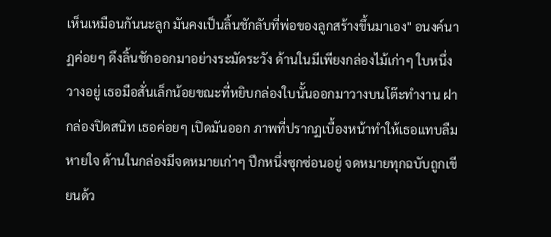เห็นเหมือนกันนะลูก มันคงเป็นลิ้นชักลับที่พ่อของลูกสร้างขึ้นมาเอง" อนงค์นาฏค่อยๆ ดึงลิ้นชักออกมาอย่างระมัดระวัง ด้านในมีเพียงกล่องไม้เก่าๆ ใบหนึ่งวางอยู่ เธอมือสั่นเล็กน้อยขณะที่หยิบกล่องใบนั้นออกมาวางบนโต๊ะทำงาน ฝากล่องปิดสนิท เธอค่อยๆ เปิดมันออก ภาพที่ปรากฏเบื้องหน้าทำให้เธอแทบลืมหายใจ ด้านในกล่องมีจดหมายเก่าๆ ปึกหนึ่งซุกซ่อนอยู่ จดหมายทุกฉบับถูกเขียนด้ว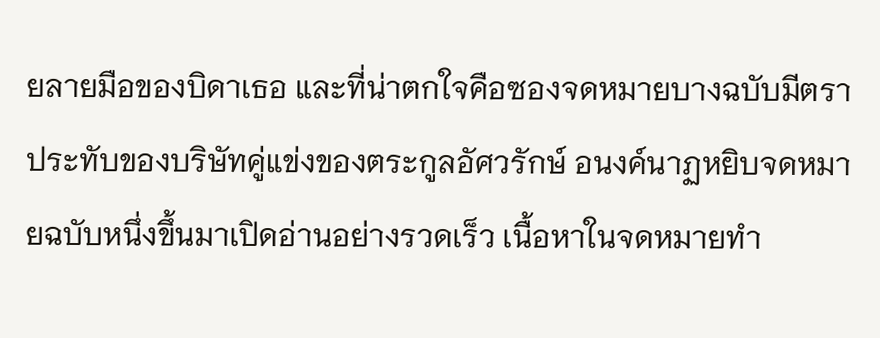ยลายมือของบิดาเธอ และที่น่าตกใจคือซองจดหมายบางฉบับมีตราประทับของบริษัทคู่แข่งของตระกูลอัศวรักษ์ อนงค์นาฏหยิบจดหมายฉบับหนึ่งขึ้นมาเปิดอ่านอย่างรวดเร็ว เนื้อหาในจดหมายทำ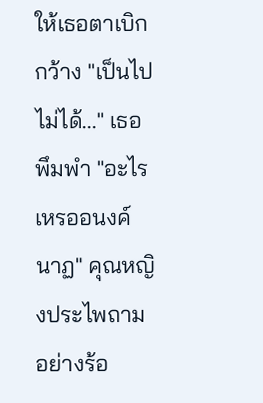ให้เธอตาเบิกกว้าง "เป็นไปไม่ได้..." เธอพึมพำ "อะไรเหรออนงค์นาฏ" คุณหญิงประไพถามอย่างร้อ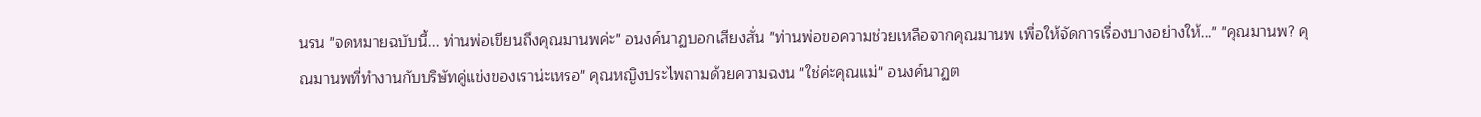นรน "จดหมายฉบับนี้... ท่านพ่อเขียนถึงคุณมานพค่ะ" อนงค์นาฏบอกเสียงสั่น "ท่านพ่อขอความช่วยเหลือจากคุณมานพ เพื่อให้จัดการเรื่องบางอย่างให้..." "คุณมานพ? คุณมานพที่ทำงานกับบริษัทคู่แข่งของเราน่ะเหรอ" คุณหญิงประไพถามด้วยความฉงน "ใช่ค่ะคุณแม่" อนงค์นาฏต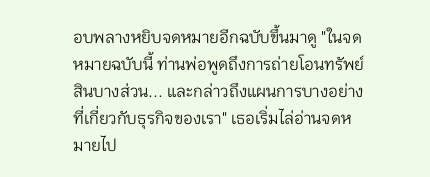อบพลางหยิบจดหมายอีกฉบับขึ้นมาดู "ในจดหมายฉบับนี้ ท่านพ่อพูดถึงการถ่ายโอนทรัพย์สินบางส่วน... และกล่าวถึงแผนการบางอย่างที่เกี่ยวกับธุรกิจของเรา" เธอเริ่มไล่อ่านจดหมายไป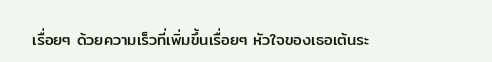เรื่อยๆ ด้วยความเร็วที่เพิ่มขึ้นเรื่อยๆ หัวใจของเธอเต้นระ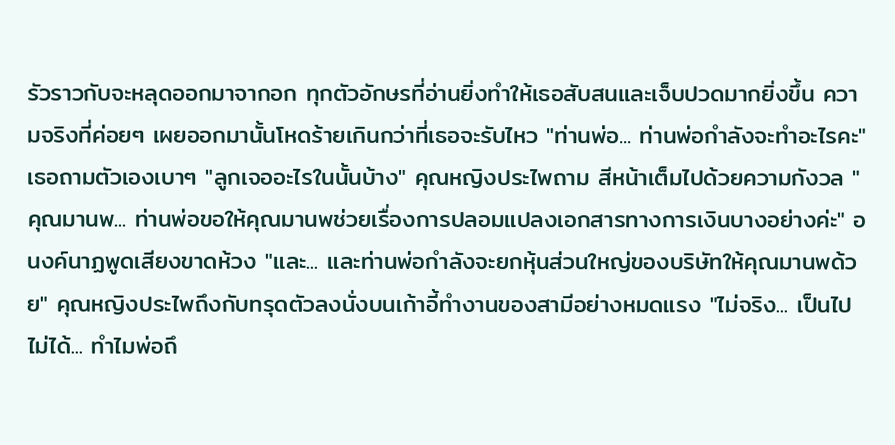รัวราวกับจะหลุดออกมาจากอก ทุกตัวอักษรที่อ่านยิ่งทำให้เธอสับสนและเจ็บปวดมากยิ่งขึ้น ความจริงที่ค่อยๆ เผยออกมานั้นโหดร้ายเกินกว่าที่เธอจะรับไหว "ท่านพ่อ... ท่านพ่อกำลังจะทำอะไรคะ" เธอถามตัวเองเบาๆ "ลูกเจออะไรในนั้นบ้าง" คุณหญิงประไพถาม สีหน้าเต็มไปด้วยความกังวล "คุณมานพ... ท่านพ่อขอให้คุณมานพช่วยเรื่องการปลอมแปลงเอกสารทางการเงินบางอย่างค่ะ" อนงค์นาฏพูดเสียงขาดห้วง "และ... และท่านพ่อกำลังจะยกหุ้นส่วนใหญ่ของบริษัทให้คุณมานพด้วย" คุณหญิงประไพถึงกับทรุดตัวลงนั่งบนเก้าอี้ทำงานของสามีอย่างหมดแรง "ไม่จริง... เป็นไปไม่ได้... ทำไมพ่อถึ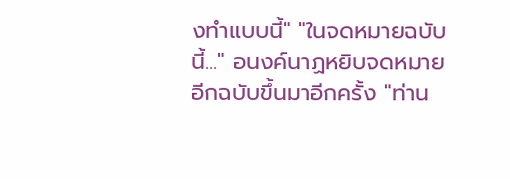งทำแบบนี้" "ในจดหมายฉบับนี้..." อนงค์นาฏหยิบจดหมายอีกฉบับขึ้นมาอีกครั้ง "ท่าน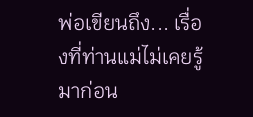พ่อเขียนถึง... เรื่องที่ท่านแม่ไม่เคยรู้มาก่อน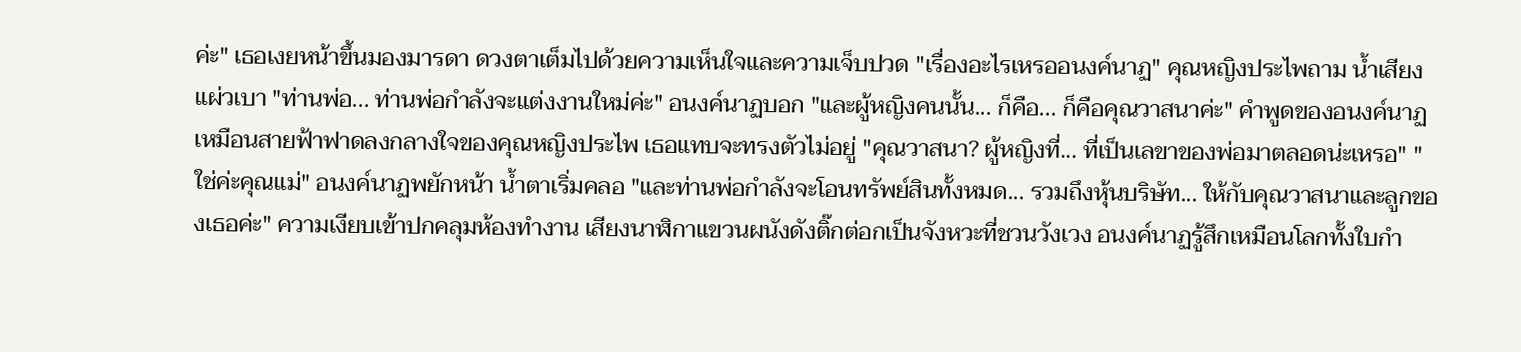ค่ะ" เธอเงยหน้าขึ้นมองมารดา ดวงตาเต็มไปด้วยความเห็นใจและความเจ็บปวด "เรื่องอะไรเหรออนงค์นาฏ" คุณหญิงประไพถาม น้ำเสียงแผ่วเบา "ท่านพ่อ... ท่านพ่อกำลังจะแต่งงานใหม่ค่ะ" อนงค์นาฏบอก "และผู้หญิงคนนั้น... ก็คือ... ก็คือคุณวาสนาค่ะ" คำพูดของอนงค์นาฏเหมือนสายฟ้าฟาดลงกลางใจของคุณหญิงประไพ เธอแทบจะทรงตัวไม่อยู่ "คุณวาสนา? ผู้หญิงที่... ที่เป็นเลขาของพ่อมาตลอดน่ะเหรอ" "ใช่ค่ะคุณแม่" อนงค์นาฏพยักหน้า น้ำตาเริ่มคลอ "และท่านพ่อกำลังจะโอนทรัพย์สินทั้งหมด... รวมถึงหุ้นบริษัท... ให้กับคุณวาสนาและลูกของเธอค่ะ" ความเงียบเข้าปกคลุมห้องทำงาน เสียงนาฬิกาแขวนผนังดังติ๊กต่อกเป็นจังหวะที่ชวนวังเวง อนงค์นาฏรู้สึกเหมือนโลกทั้งใบกำ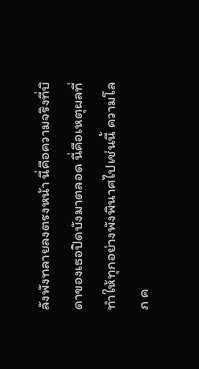ลังพังทลายลงตรงหน้า นี่คือความจริงที่บิดาของเธอปิดบังมาตลอด นี่คือเหตุผลที่ทำให้ทุกอย่างพังพินาศไปเช่นนี้ ความโลภ ค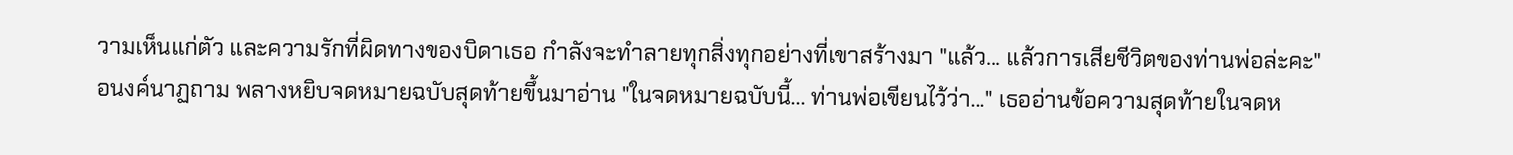วามเห็นแก่ตัว และความรักที่ผิดทางของบิดาเธอ กำลังจะทำลายทุกสิ่งทุกอย่างที่เขาสร้างมา "แล้ว... แล้วการเสียชีวิตของท่านพ่อล่ะคะ" อนงค์นาฏถาม พลางหยิบจดหมายฉบับสุดท้ายขึ้นมาอ่าน "ในจดหมายฉบับนี้... ท่านพ่อเขียนไว้ว่า..." เธออ่านข้อความสุดท้ายในจดห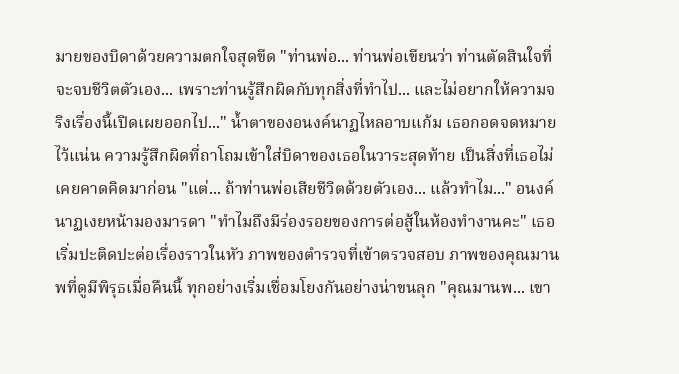มายของบิดาด้วยความตกใจสุดขีด "ท่านพ่อ... ท่านพ่อเขียนว่า ท่านตัดสินใจที่จะจบชีวิตตัวเอง... เพราะท่านรู้สึกผิดกับทุกสิ่งที่ทำไป... และไม่อยากให้ความจริงเรื่องนี้เปิดเผยออกไป..." น้ำตาของอนงค์นาฏไหลอาบแก้ม เธอกอดจดหมายไว้แน่น ความรู้สึกผิดที่ถาโถมเข้าใส่บิดาของเธอในวาระสุดท้าย เป็นสิ่งที่เธอไม่เคยคาดคิดมาก่อน "แต่... ถ้าท่านพ่อเสียชีวิตด้วยตัวเอง... แล้วทำไม..." อนงค์นาฏเงยหน้ามองมารดา "ทำไมถึงมีร่องรอยของการต่อสู้ในห้องทำงานคะ" เธอเริ่มปะติดปะต่อเรื่องราวในหัว ภาพของตำรวจที่เข้าตรวจสอบ ภาพของคุณมานพที่ดูมีพิรุธเมื่อคืนนี้ ทุกอย่างเริ่มเชื่อมโยงกันอย่างน่าขนลุก "คุณมานพ... เขา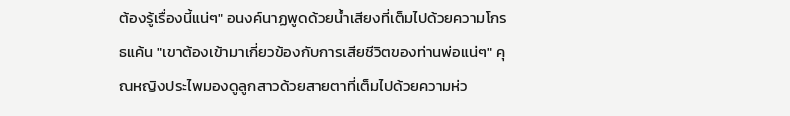ต้องรู้เรื่องนี้แน่ๆ" อนงค์นาฏพูดด้วยน้ำเสียงที่เต็มไปด้วยความโกรธแค้น "เขาต้องเข้ามาเกี่ยวข้องกับการเสียชีวิตของท่านพ่อแน่ๆ" คุณหญิงประไพมองดูลูกสาวด้วยสายตาที่เต็มไปด้วยความห่ว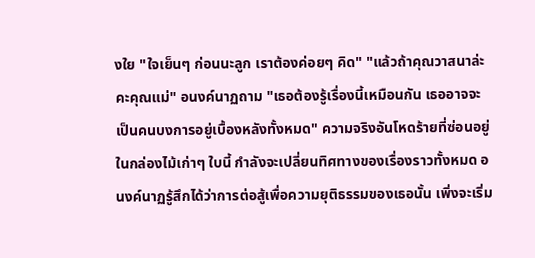งใย "ใจเย็นๆ ก่อนนะลูก เราต้องค่อยๆ คิด" "แล้วถ้าคุณวาสนาล่ะคะคุณแม่" อนงค์นาฏถาม "เธอต้องรู้เรื่องนี้เหมือนกัน เธออาจจะเป็นคนบงการอยู่เบื้องหลังทั้งหมด" ความจริงอันโหดร้ายที่ซ่อนอยู่ในกล่องไม้เก่าๆ ใบนี้ กำลังจะเปลี่ยนทิศทางของเรื่องราวทั้งหมด อนงค์นาฏรู้สึกได้ว่าการต่อสู้เพื่อความยุติธรรมของเธอนั้น เพิ่งจะเริ่ม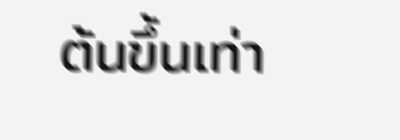ต้นขึ้นเท่า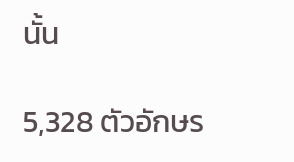นั้น

5,328 ตัวอักษร